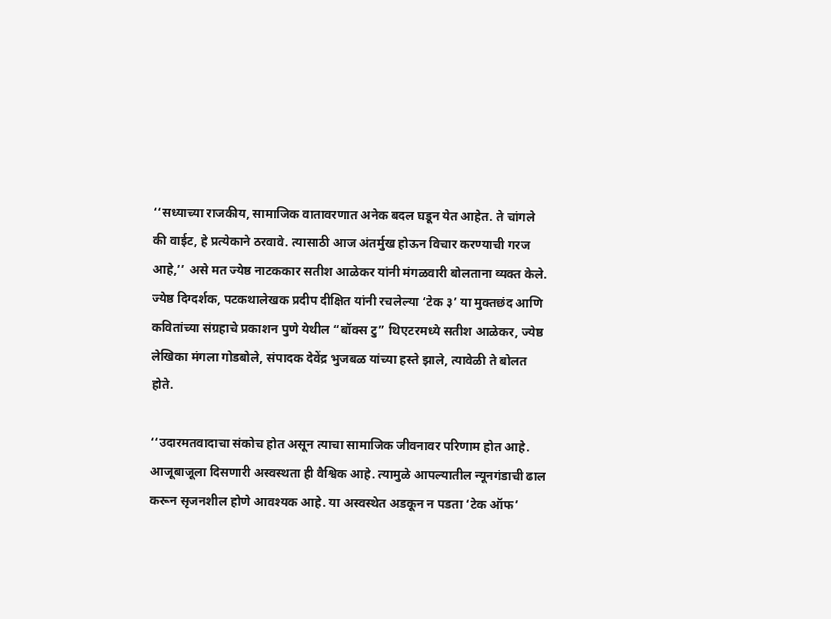‘‘सध्याच्या राजकीय, सामाजिक वातावरणात अनेक बदल घडून येत आहेत. ते चांगले की वाईट, हे प्रत्येकाने ठरवावे. त्यासाठी आज अंतर्मुख होऊन विचार करण्याची गरज आहे,’’ असे मत ज्येष्ठ नाटककार सतीश आळेकर यांनी मंगळवारी बोलताना व्यक्त केले. ज्येष्ठ दिग्दर्शक, पटकथालेखक प्रदीप दीक्षित यांनी रचलेल्या ‘टेक ३’ या मुक्तछंद आणि कवितांच्या संग्रहाचे प्रकाशन पुणे येथील “बॉक्स टु” थिएटरमध्ये सतीश आळेकर, ज्येष्ठ लेखिका मंगला गोडबोले, संपादक देवेंद्र भुजबळ यांच्या हस्ते झाले, त्यावेळी ते बोलत होते.

‘‘उदारमतवादाचा संकोच होत असून त्याचा सामाजिक जीवनावर परिणाम होत आहे. आजूबाजूला दिसणारी अस्वस्थता ही वैश्विक आहे. त्यामुळे आपल्यातील न्यूनगंडाची ढाल करून सृजनशील होणे आवश्यक आहे. या अस्वस्थेत अडकून न पडता ‘टेक ऑफ’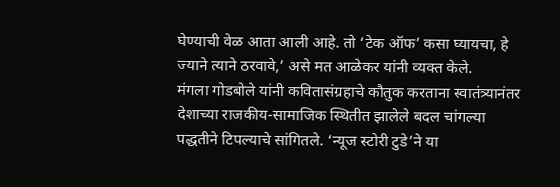घेण्याची वेळ आता आली आहे. तो ‘टेक ऑफ’ कसा घ्यायचा, हे ज्याने त्याने ठरवावे,’ असे मत आळेकर यांनी व्यक्त केले.
मंगला गोडबोले यांनी कवितासंग्रहाचे कौतुक करताना स्वातंत्र्यानंतर देशाच्या राजकीय-सामाजिक स्थितीत झालेले बदल चांगल्या पद्धतीने टिपल्याचे सांगितले. ‘न्यूज स्टोरी टुडे’ने या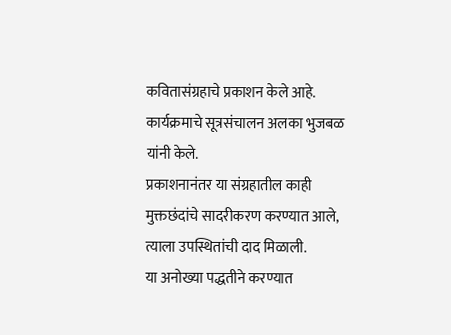कवितासंग्रहाचे प्रकाशन केले आहे.
कार्यक्रमाचे सूत्रसंचालन अलका भुजबळ यांनी केले.
प्रकाशनानंतर या संग्रहातील काही मुक्तछंदांचे सादरीकरण करण्यात आले, त्याला उपस्थितांची दाद मिळाली.
या अनोख्या पद्धतीने करण्यात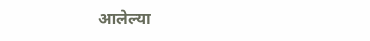आलेल्या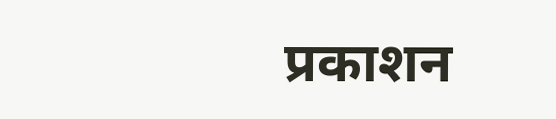प्रकाशन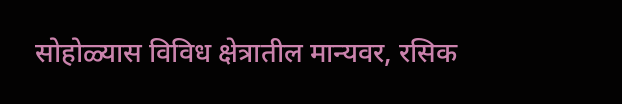सोहोळ्यास विविध क्षेत्रातील मान्यवर, रसिक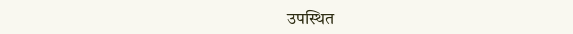उपस्थित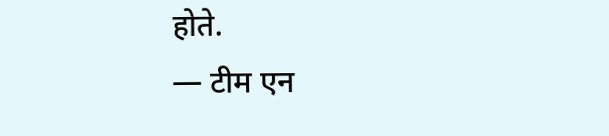होते.
— टीम एन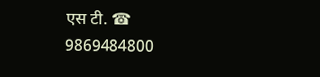एस टी. ☎ 9869484800